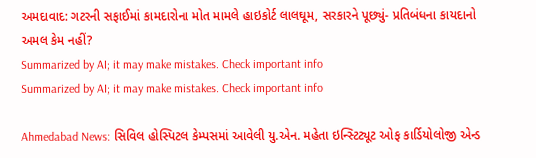અમદાવાદ: ગટરની સફાઈમાં કામદારોના મોત મામલે હાઇકોર્ટ લાલઘૂમ, સરકારને પૂછ્યું- પ્રતિબંધના કાયદાનો અમલ કેમ નહીં?
Summarized by AI; it may make mistakes. Check important info
Summarized by AI; it may make mistakes. Check important info

Ahmedabad News: સિવિલ હોસ્પિટલ કેમ્પસમાં આવેલી યુ.એન. મહેતા ઇન્સ્ટિટ્યૂટ ઓફ કાર્ડિયોલોજી એન્ડ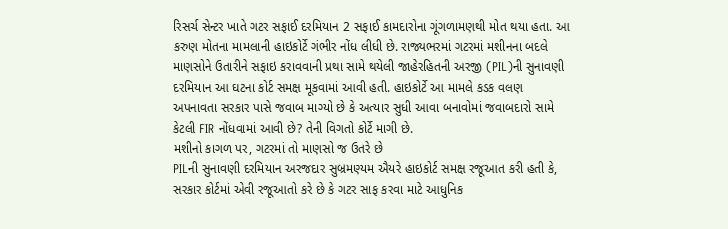રિસર્ચ સેન્ટર ખાતે ગટર સફાઈ દરમિયાન 2 સફાઈ કામદારોના ગૂંગળામણથી મોત થયા હતા. આ કરુણ મોતના મામલાની હાઇકોર્ટે ગંભીર નોંધ લીધી છે. રાજ્યભરમાં ગટરમાં મશીનના બદલે માણસોને ઉતારીને સફાઇ કરાવવાની પ્રથા સામે થયેલી જાહેરહિતની અરજી (PIL)ની સુનાવણી દરમિયાન આ ઘટના કોર્ટ સમક્ષ મૂકવામાં આવી હતી. હાઇકોર્ટે આ મામલે કડક વલણ અપનાવતા સરકાર પાસે જવાબ માગ્યો છે કે અત્યાર સુધી આવા બનાવોમાં જવાબદારો સામે કેટલી FIR નોંધવામાં આવી છે? તેની વિગતો કોર્ટે માગી છે.
મશીનો કાગળ પર, ગટરમાં તો માણસો જ ઉતરે છે
PILની સુનાવણી દરમિયાન અરજદાર સુબ્રમણ્યમ ઐયરે હાઇકોર્ટ સમક્ષ રજૂઆત કરી હતી કે, સરકાર કોર્ટમાં એવી રજૂઆતો કરે છે કે ગટર સાફ કરવા માટે આધુનિક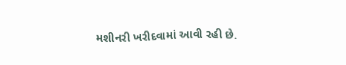મશીનરી ખરીદવામાં આવી રહી છે.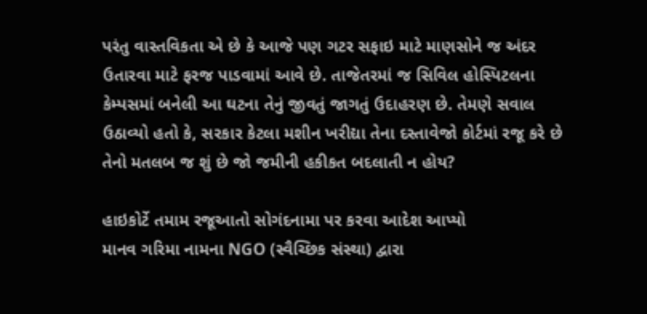પરંતુ વાસ્તવિકતા એ છે કે આજે પણ ગટર સફાઇ માટે માણસોને જ અંદર ઉતારવા માટે ફરજ પાડવામાં આવે છે. તાજેતરમાં જ સિવિલ હોસ્પિટલના કેમ્પસમાં બનેલી આ ઘટના તેનું જીવતું જાગતું ઉદાહરણ છે. તેમણે સવાલ ઉઠાવ્યો હતો કે, સરકાર કેટલા મશીન ખરીદ્યા તેના દસ્તાવેજો કોર્ટમાં રજૂ કરે છે તેનો મતલબ જ શું છે જો જમીની હકીકત બદલાતી ન હોય?

હાઇકોર્ટે તમામ રજૂઆતો સોગંદનામા પર કરવા આદેશ આપ્યો
માનવ ગરિમા નામના NGO (સ્વૈચ્છિક સંસ્થા) દ્વારા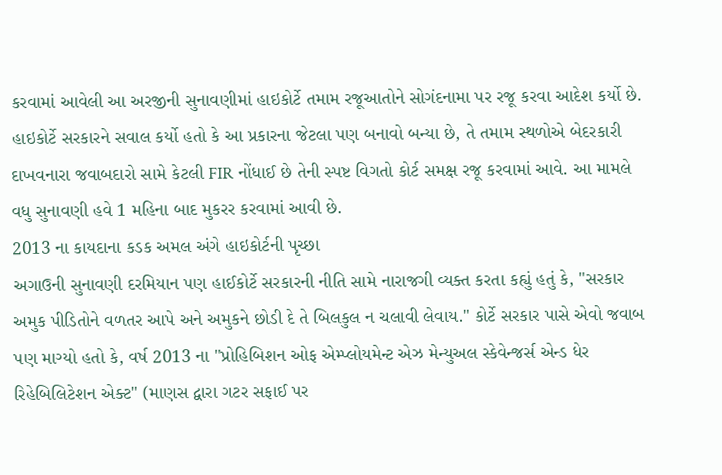કરવામાં આવેલી આ અરજીની સુનાવણીમાં હાઇકોર્ટે તમામ રજૂઆતોને સોગંદનામા પર રજૂ કરવા આદેશ કર્યો છે. હાઇકોર્ટે સરકારને સવાલ કર્યો હતો કે આ પ્રકારના જેટલા પણ બનાવો બન્યા છે, તે તમામ સ્થળોએ બેદરકારી દાખવનારા જવાબદારો સામે કેટલી FIR નોંધાઈ છે તેની સ્પષ્ટ વિગતો કોર્ટ સમક્ષ રજૂ કરવામાં આવે. આ મામલે વધુ સુનાવણી હવે 1 મહિના બાદ મુકરર કરવામાં આવી છે.
2013 ના કાયદાના કડક અમલ અંગે હાઇકોર્ટની પૃચ્છા
અગાઉની સુનાવણી દરમિયાન પણ હાઈકોર્ટે સરકારની નીતિ સામે નારાજગી વ્યક્ત કરતા કહ્યું હતું કે, "સરકાર અમુક પીડિતોને વળતર આપે અને અમુકને છોડી દે તે બિલકુલ ન ચલાવી લેવાય." કોર્ટે સરકાર પાસે એવો જવાબ પણ માગ્યો હતો કે, વર્ષ 2013 ના "પ્રોહિબિશન ઓફ એમ્પ્લોયમેન્ટ એઝ મેન્યુઅલ સ્કેવેન્જર્સ એન્ડ ધેર રિહેબિલિટેશન એક્ટ" (માણસ દ્વારા ગટર સફાઈ પર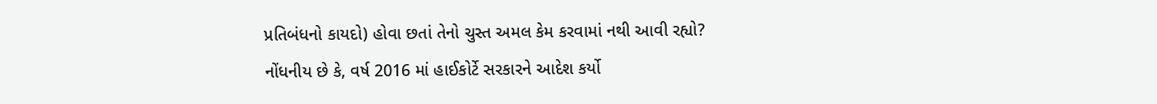પ્રતિબંધનો કાયદો) હોવા છતાં તેનો ચુસ્ત અમલ કેમ કરવામાં નથી આવી રહ્યો?
નોંધનીય છે કે, વર્ષ 2016 માં હાઈકોર્ટે સરકારને આદેશ કર્યો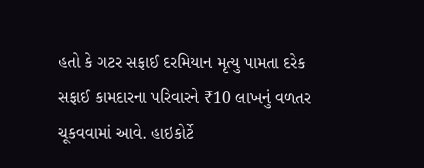હતો કે ગટર સફાઈ દરમિયાન મૃત્યુ પામતા દરેક સફાઈ કામદારના પરિવારને ₹10 લાખનું વળતર ચૂકવવામાં આવે. હાઇકોર્ટે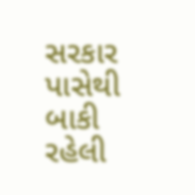સરકાર પાસેથી બાકી રહેલી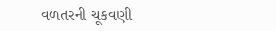વળતરની ચૂકવણી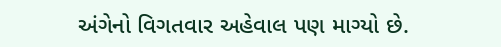અંગેનો વિગતવાર અહેવાલ પણ માગ્યો છે.